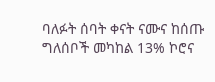ባለፉት ሰባት ቀናት ናሙና ከሰጡ ግለሰቦች መካከል 13% ኮሮና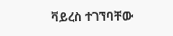ቫይረስ ተገኘባቸው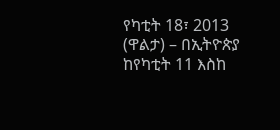የካቲት 18፣ 2013 (ዋልታ) – በኢትዮጵያ ከየካቲት 11 እስከ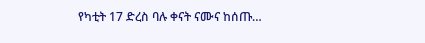የካቲት 17 ድረስ ባሉ ቀናት ናሙና ከሰጡ…